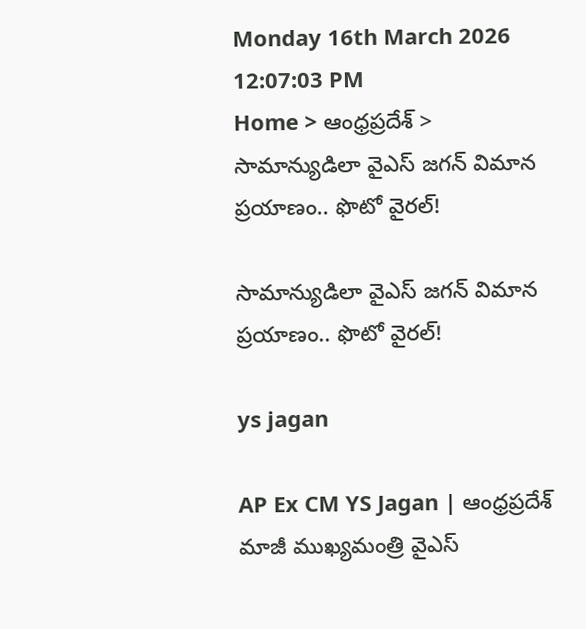Monday 16th March 2026
12:07:03 PM
Home > ఆంధ్రప్రదేశ్ > సామాన్యుడిలా వైఎస్ జగన్ విమాన ప్రయాణం.. ఫొటో వైరల్!

సామాన్యుడిలా వైఎస్ జగన్ విమాన ప్రయాణం.. ఫొటో వైరల్!

ys jagan

AP Ex CM YS Jagan | ఆంధ్రప్రదేశ్ మాజీ ముఖ్యమంత్రి వైఎస్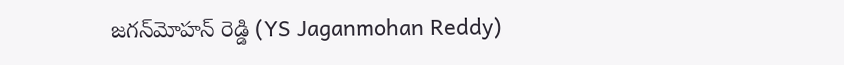జగన్‌మోహన్ రెడ్డి (YS Jaganmohan Reddy)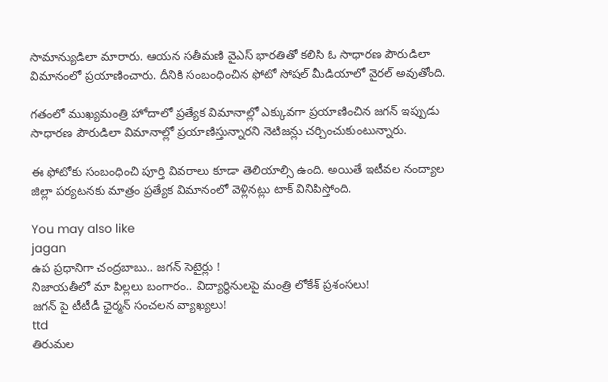సామాన్యుడిలా మారారు. ఆయన సతీమణి వైఎస్ భారతితో కలిసి ఓ సాధారణ పౌరుడిలా విమానంలో ప్రయాణించారు. దీనికి సంబంధించిన ఫోటో సోషల్ మీడియాలో వైరల్ అవుతోంది.

గతంలో ముఖ్యమంత్రి హోదాలో ప్రత్యేక విమానాల్లో ఎక్కువగా ప్రయాణించిన జగన్ ఇప్పుడు సాధారణ పౌరుడిలా విమానాల్లో ప్రయాణిస్తున్నారని నెటిజన్లు చర్చించుకుంటున్నారు.

ఈ ఫోటోకు సంబంధించి పూర్తి వివరాలు కూడా తెలియాల్సి ఉంది. అయితే ఇటీవల నంద్యాల జిల్లా పర్యటనకు మాత్రం ప్రత్యేక విమానంలో వెళ్లినట్లు టాక్ వినిపిస్తోంది.

You may also like
jagan
ఉప ప్రధానిగా చంద్రబాబు.. జగన్ సెటైర్లు !
నిజాయతీలో మా పిల్లలు బంగారం.. విద్యార్థినులపై మంత్రి లోకేశ్ ప్రశంసలు!
జగన్ పై టీటీడీ ఛైర్మన్ సంచలన వ్యాఖ్యలు!
ttd
తిరుమల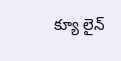క్యూ లైన్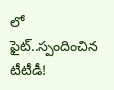లో ఫైట్..స్పందించిన టీటీడీ!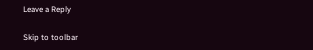Leave a Reply

Skip to toolbar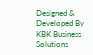Designed & Developed By KBK Business Solutions